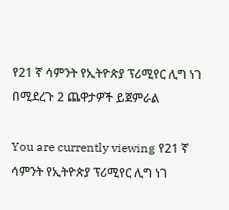የ21 ኛ ሳምንት የኢትዮጵያ ፕሪሚየር ሊግ ነገ በሚደረጉ 2 ጨዋታዎች ይጀምራል

You are currently viewing የ21 ኛ ሳምንት የኢትዮጵያ ፕሪሚየር ሊግ ነገ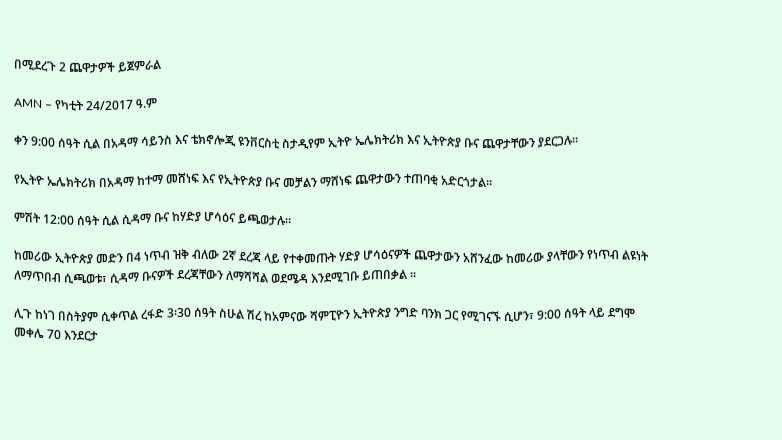በሚደረጉ 2 ጨዋታዎች ይጀምራል

AMN – የካቲት 24/2017 ዓ.ም

ቀን 9:00 ሰዓት ሲል በአዳማ ሳይንስ እና ቴክኖሎጂ ዩንቨርስቲ ስታዲየም ኢትዮ ኤሌክትሪክ እና ኢትዮጵያ ቡና ጨዋታቸውን ያደርጋሉ።

የኢትዮ ኤሌክትሪክ በአዳማ ከተማ መሸነፍ እና የኢትዮጵያ ቡና መቻልን ማሸነፍ ጨዋታውን ተጠባቂ አድርጎታል።

ምሽት 12:00 ሰዓት ሲል ሲዳማ ቡና ከሃድያ ሆሳዕና ይጫወታሉ።

ከመሪው ኢትዮጵያ መድን በ4 ነጥብ ዝቅ ብለው 2ኛ ደረጃ ላይ የተቀመጡት ሃድያ ሆሳዕናዎች ጨዋታውን አሸንፈው ከመሪው ያላቸውን የነጥብ ልዩነት ለማጥበብ ሲጫወቱ፣ ሲዳማ ቡናዎች ደረጃቸውን ለማሻሻል ወደሜዳ እንደሚገቡ ይጠበቃል ።

ሊጉ ከነገ በስትያም ሲቀጥል ረፋድ 3፡30 ሰዓት ስሁል ሽረ ከአምናው ሻምፒዮን ኢትዮጵያ ንግድ ባንክ ጋር የሚገናኙ ሲሆን፣ 9:00 ሰዓት ላይ ደግሞ መቀሌ 70 እንደርታ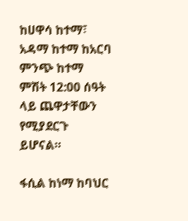ከሀዋሳ ከተማ፣ አዳማ ከተማ ከአርባ ምንጭ ከተማ ምሽት 12:00 ሰዓት ላይ ጨዋታቸውን የሚያደርጉ ይሆናል።

ፋሲል ከነማ ከባህር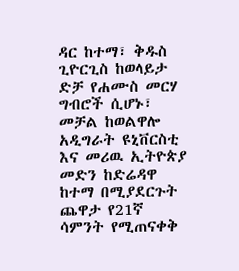ዳር ከተማ፣ ቅዱስ ጊዮርጊስ ከወላይታ ድቻ የሐሙስ መርሃ ግብሮች ሲሆኑ፣ መቻል ከወልዋሎ አዲግራት ዩኒቨርስቲ እና መሪዉ ኢትዮጵያ መድን ከድሬዳዋ ከተማ በሚያደርጉት ጨዋታ የ21ኛ ሳምንት የሚጠናቀቅ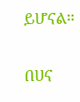ይሆናል።

በሀና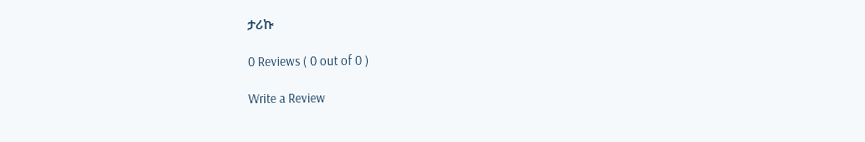ታሪኩ

0 Reviews ( 0 out of 0 )

Write a Review